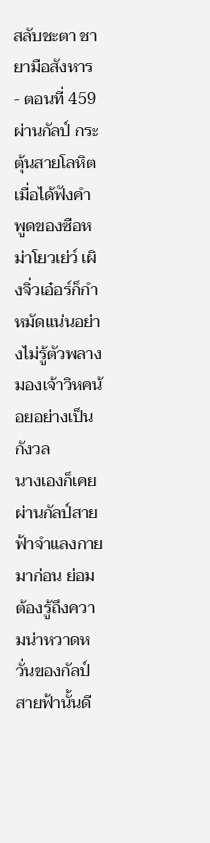สลับชะตา ชายามือสังหาร - ตอนที่ 459 ผ่านกัลป์ กระตุ้นสายโลหิต
เมื่อได้ฟังคำพูดของซือหม่าโยวเย่ว์ เผิงจิ่วเอ๋อร์ก็กำหมัดแน่นอย่างไม่รู้ตัวพลางมองเจ้าวิหคน้อยอย่างเป็นกังวล
นางเองก็เคยผ่านกัลป์สายฟ้าจำแลงกายมาก่อน ย่อมต้องรู้ถึงความน่าหวาดหวั่นของกัลป์สายฟ้านั้นดี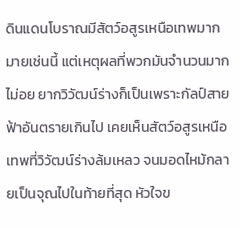ดินแดนโบราณมีสัตว์อสูรเหนือเทพมากมายเช่นนี้ แต่เหตุผลที่พวกมันจำนวนมากไม่อย ยากวิวัฒน์ร่างก็เป็นเพราะกัลป์สายฟ้าอันตรายเกินไป เคยเห็นสัตว์อสูรเหนือเทพที่วิวัฒน์ร่างล้มเหลว จนมอดไหม้กลายเป็นจุณไปในท้ายที่สุด หัวใจข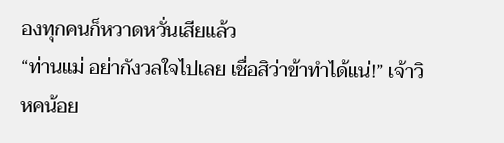องทุกคนก็หวาดหวั่นเสียแล้ว
“ท่านแม่ อย่ากังวลใจไปเลย เชื่อสิว่าข้าทำได้แน่!” เจ้าวิหคน้อย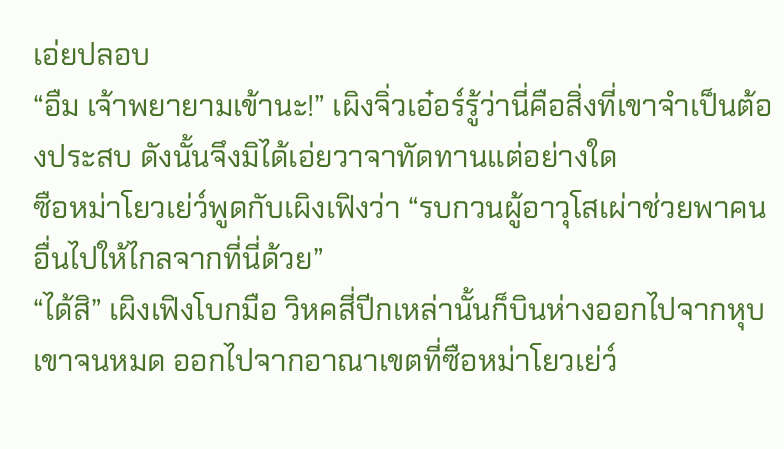เอ่ยปลอบ
“อืม เจ้าพยายามเข้านะ!” เผิงจิ่วเอ๋อร์รู้ว่านี่คือสิ่งที่เขาจำเป็นต้องประสบ ดังนั้นจึงมิได้เอ่ยวาจาทัดทานแต่อย่างใด
ซือหม่าโยวเย่ว์พูดกับเผิงเฟิงว่า “รบกวนผู้อาวุโสเผ่าช่วยพาคนอื่นไปให้ไกลจากที่นี่ด้วย”
“ได้สิ” เผิงเฟิงโบกมือ วิหคสี่ปีกเหล่านั้นก็บินห่างออกไปจากหุบเขาจนหมด ออกไปจากอาณาเขตที่ซือหม่าโยวเย่ว์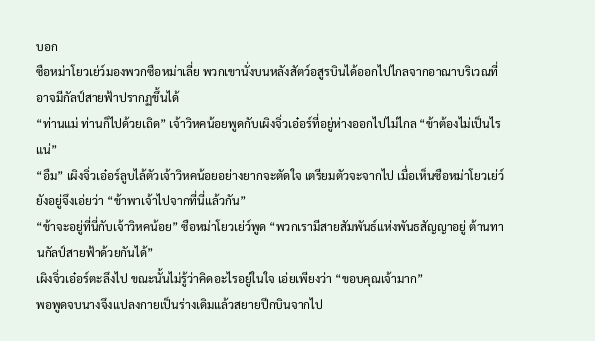บอก
ซือหม่าโยวเย่ว์มองพวกซือหม่าเลี่ย พวกเขานั่งบนหลังสัตว์อสูรบินได้ออกไปไกลจากอาณาบริเวณที่อาจมีกัลป์สายฟ้าปรากฏขึ้นได้
“ท่านแม่ ท่านก็ไปด้วยเถิด” เจ้าวิหคน้อยพูดกับเผิงจิ่วเอ๋อร์ที่อยู่ห่างออกไปไม่ไกล “ข้าต้องไม่เป็นไรแน่”
“อืม” เผิงจิ่วเอ๋อร์ลูบไล้ตัวเจ้าวิหคน้อยอย่างยากจะตัดใจ เตรียมตัวจะจากไป เมื่อเห็นซือหม่าโยวเย่ว์ยังอยู่จึงเอ่ยว่า “ข้าพาเจ้าไปจากที่นี่แล้วกัน”
“ข้าจะอยู่ที่นี่กับเจ้าวิหคน้อย” ซือหม่าโยวเย่ว์พูด “พวกเรามีสายสัมพันธ์แห่งพันธสัญญาอยู่ ต้านทานกัลป์สายฟ้าด้วยกันได้”
เผิงจิ่วเอ๋อร์ตะลึงไป ขณะนั้นไม่รู้ว่าคิดอะไรอยู่ในใจ เอ่ยเพียงว่า “ขอบคุณเจ้ามาก”
พอพูดจบนางจึงแปลงกายเป็นร่างเดิมแล้วสยายปีกบินจากไป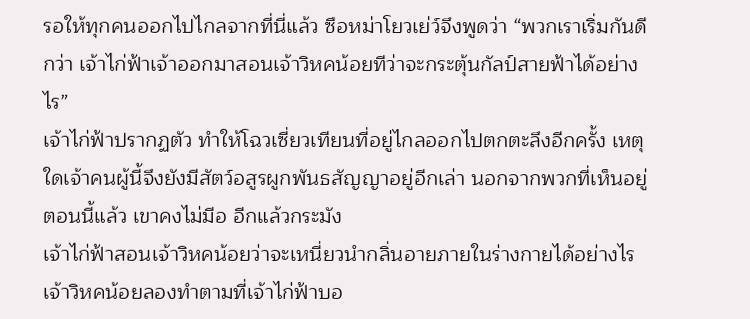รอให้ทุกคนออกไปไกลจากที่นี่แล้ว ซือหม่าโยวเย่ว์จึงพูดว่า “พวกเราเริ่มกันดีกว่า เจ้าไก่ฟ้าเจ้าออกมาสอนเจ้าวิหคน้อยทีว่าจะกระตุ้นกัลป์สายฟ้าได้อย่างไร”
เจ้าไก่ฟ้าปรากฏตัว ทำให้โฉวเซี่ยวเทียนที่อยู่ไกลออกไปตกตะลึงอีกครั้ง เหตุใดเจ้าคนผู้นี้จึงยังมีสัตว์อสูรผูกพันธสัญญาอยู่อีกเล่า นอกจากพวกที่เห็นอยู่ตอนนี้แล้ว เขาคงไม่มีอ อีกแล้วกระมัง
เจ้าไก่ฟ้าสอนเจ้าวิหคน้อยว่าจะเหนี่ยวนำกลิ่นอายภายในร่างกายได้อย่างไร เจ้าวิหคน้อยลองทำตามที่เจ้าไก่ฟ้าบอ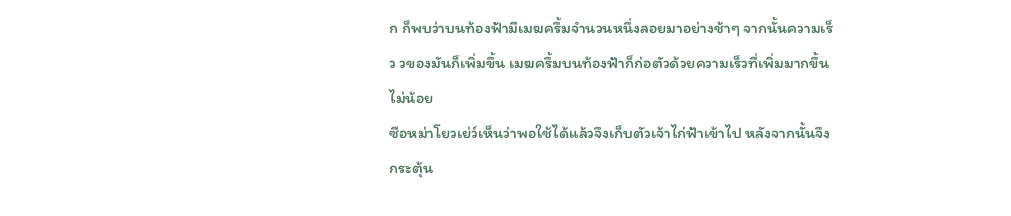ก ก็พบว่าบนท้องฟ้ามีเมฆครึ้มจำนวนหนึ่งลอยมาอย่างช้าๆ จากนั้นความเร็ว วของมันก็เพิ่มขึ้น เมฆครึ้มบนท้องฟ้าก็ก่อตัวด้วยความเร็วที่เพิ่มมากขึ้นไม่น้อย
ซือหม่าโยวเย่ว์เห็นว่าพอใช้ได้แล้วจึงเก็บตัวเจ้าไก่ฟ้าเข้าไป หลังจากนั้นจึงกระตุ้น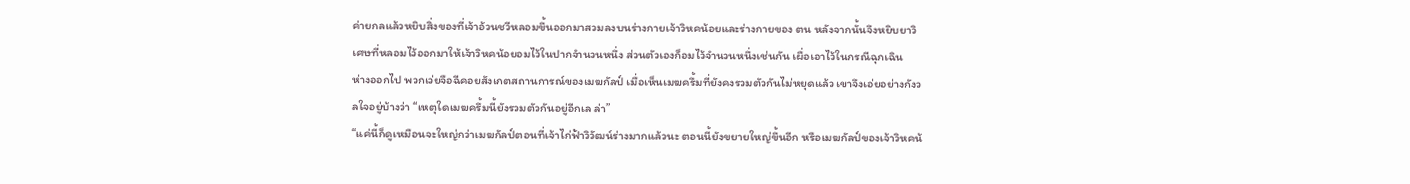ค่ายกลแล้วหยิบสิ่งของที่เจ้าอ้วนชวีหลอมขึ้นออกมาสวมลงบนร่างกายเจ้าวิหคน้อยและร่างกายของ ตน หลังจากนั้นจึงหยิบยาวิเศษที่หลอมไว้ออกมาให้เจ้าวิหคน้อยอมไว้ในปากจำนวนหนึ่ง ส่วนตัวเองก็อมไว้จำนวนหนึ่งเช่นกัน เผื่อเอาไว้ในกรณีฉุกเฉิน
ห่างออกไป พวกเว่ยจือฉีคอยสังเกตสถานการณ์ของเมฆกัลป์ เมื่อเห็นเมฆครึ้มที่ยังคงรวมตัวกันไม่หยุดแล้ว เขาจึงเอ่ยอย่างกังวลใจอยู่บ้างว่า “เหตุใดเมฆครึ้มนี้ยังรวมตัวกันอยู่อีกเล ล่า”
“แค่นี้ก็ดูเหมือนจะใหญ่กว่าเมฆกัลป์ตอนที่เจ้าไก่ฟ้าวิวัฒน์ร่างมากแล้วนะ ตอนนี้ยังขยายใหญ่ขึ้นอีก หรือเมฆกัลป์ของเจ้าวิหคน้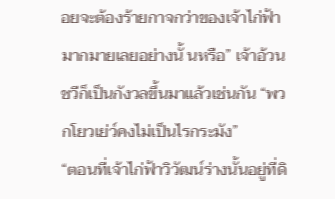อยจะต้องร้ายกาจกว่าของเจ้าไก่ฟ้ามากมายเลยอย่างนั้ นหรือ” เจ้าอ้วนชวีก็เป็นกังวลขึ้นมาแล้วเช่นกัน “พวกโยวเย่ว์คงไม่เป็นไรกระมัง”
“ตอนที่เจ้าไก่ฟ้าวิวัฒน์ร่างนั้นอยู่ที่ดิ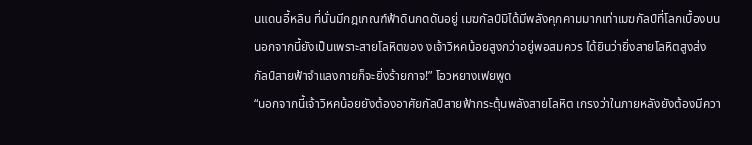นแดนอี้หลิน ที่นั่นมีกฎเกณฑ์ฟ้าดินกดดันอยู่ เมฆกัลป์มิได้มีพลังคุกคามมากเท่าเมฆกัลป์ที่โลกเบื้องบน นอกจากนี้ยังเป็นเพราะสายโลหิตของ งเจ้าวิหคน้อยสูงกว่าอยู่พอสมควร ได้ยินว่ายิ่งสายโลหิตสูงส่ง กัลป์สายฟ้าจำแลงกายก็จะยิ่งร้ายกาจ!” โอวหยางเฟยพูด
“นอกจากนี้เจ้าวิหคน้อยยังต้องอาศัยกัลป์สายฟ้ากระตุ้นพลังสายโลหิต เกรงว่าในภายหลังยังต้องมีควา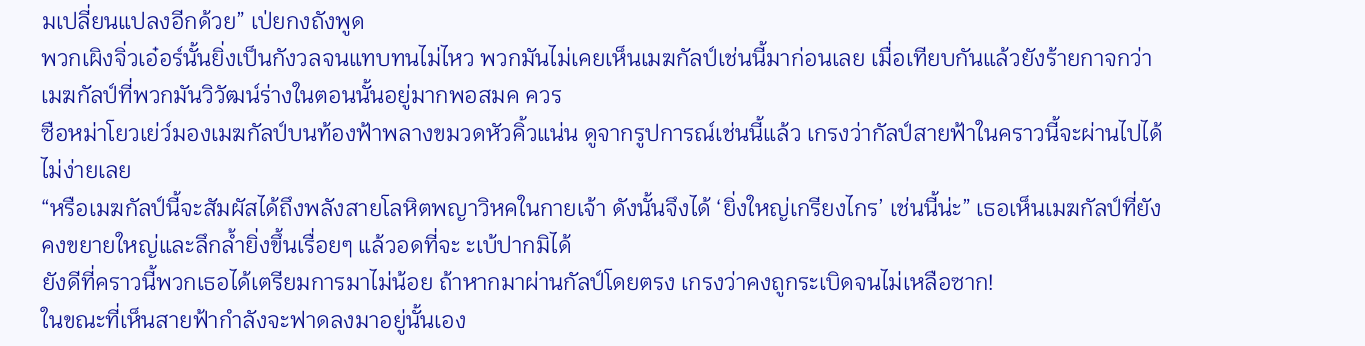มเปลี่ยนแปลงอีกด้วย” เป่ยกงถังพูด
พวกเผิงจิ่วเอ๋อร์นั้นยิ่งเป็นกังวลจนแทบทนไม่ไหว พวกมันไม่เคยเห็นเมฆกัลป์เช่นนี้มาก่อนเลย เมื่อเทียบกันแล้วยังร้ายกาจกว่าเมฆกัลป์ที่พวกมันวิวัฒน์ร่างในตอนนั้นอยู่มากพอสมค ควร
ซือหม่าโยวเย่ว์มองเมฆกัลป์บนท้องฟ้าพลางขมวดหัวคิ้วแน่น ดูจากรูปการณ์เช่นนี้แล้ว เกรงว่ากัลป์สายฟ้าในคราวนี้จะผ่านไปได้ไม่ง่ายเลย
“หรือเมฆกัลป์นี้จะสัมผัสได้ถึงพลังสายโลหิตพญาวิหคในกายเจ้า ดังนั้นจึงได้ ‘ยิ่งใหญ่เกรียงไกร’ เช่นนี้น่ะ” เธอเห็นเมฆกัลป์ที่ยังคงขยายใหญ่และลึกล้ำยิ่งขึ้นเรื่อยๆ แล้วอดที่จะ ะเบ้ปากมิได้
ยังดีที่คราวนี้พวกเธอได้เตรียมการมาไม่น้อย ถ้าหากมาผ่านกัลป์โดยตรง เกรงว่าคงถูกระเบิดจนไม่เหลือซาก!
ในขณะที่เห็นสายฟ้ากำลังจะฟาดลงมาอยู่นั้นเอง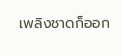เพลิงชาดก็ออก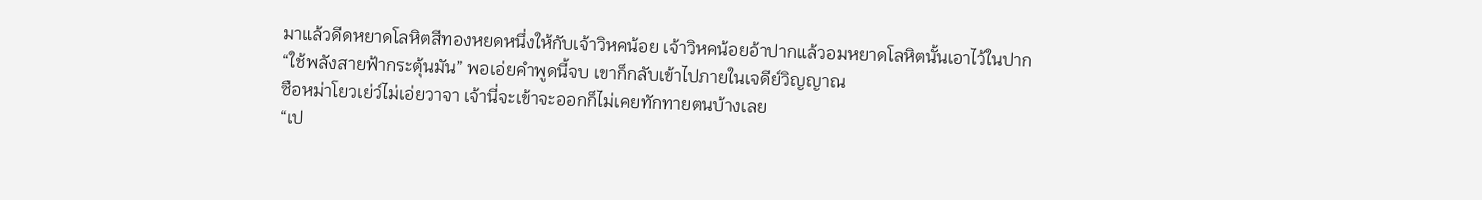มาแล้วดีดหยาดโลหิตสีทองหยดหนึ่งให้กับเจ้าวิหคน้อย เจ้าวิหคน้อยอ้าปากแล้วอมหยาดโลหิตนั้นเอาไว้ในปาก
“ใช้พลังสายฟ้ากระตุ้นมัน” พอเอ่ยคำพูดนี้จบ เขาก็กลับเข้าไปภายในเจดีย์วิญญาณ
ซือหม่าโยวเย่ว์ไม่เอ่ยวาจา เจ้านี่จะเข้าจะออกก็ไม่เคยทักทายตนบ้างเลย
“เป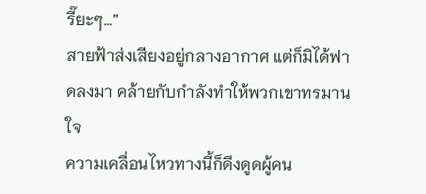รี๊ยะๆ…”
สายฟ้าส่งเสียงอยู่กลางอากาศ แต่ก็มิได้ฟาดลงมา คล้ายกับกำลังทำให้พวกเขาทรมานใจ
ความเคลื่อนไหวทางนี้ก็ดึงดูดผู้คน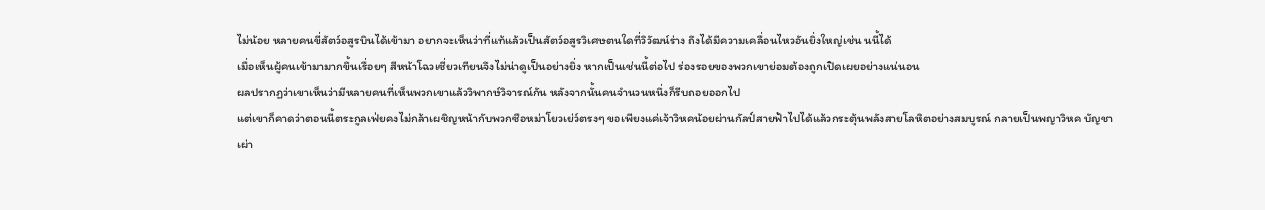ไม่น้อย หลายคนขี่สัตว์อสูรบินได้เข้ามา อยากจะเห็นว่าที่แท้แล้วเป็นสัตว์อสูรวิเศษตนใดที่วิวัฒน์ร่าง ถึงได้มีความเคลื่อนไหวอันยิ่งใหญ่เช่น นนี้ได้
เมื่อเห็นผู้คนเข้ามามากขึ้นเรื่อยๆ สีหน้าโฉวเซี่ยวเทียนจึงไม่น่าดูเป็นอย่างยิ่ง หากเป็นเช่นนี้ต่อไป ร่องรอยของพวกเขาย่อมต้องถูกเปิดเผยอย่างแน่นอน
ผลปรากฏว่าเขาเห็นว่ามีหลายคนที่เห็นพวกเขาแล้ววิพากษ์วิจารณ์กัน หลังจากนั้นคนจำนวนหนึ่งก็รีบถอยออกไป
แต่เขาก็คาดว่าตอนนี้ตระกูลเฟ่ยคงไม่กล้าเผชิญหน้ากับพวกซือหม่าโยวเย่ว์ตรงๆ ขอเพียงแค่เจ้าวิหคน้อยผ่านกัลป์สายฟ้าไปได้แล้วกระตุ้นพลังสายโลหิตอย่างสมบูรณ์ กลายเป็นพญาวิหค บัญชาเผ่า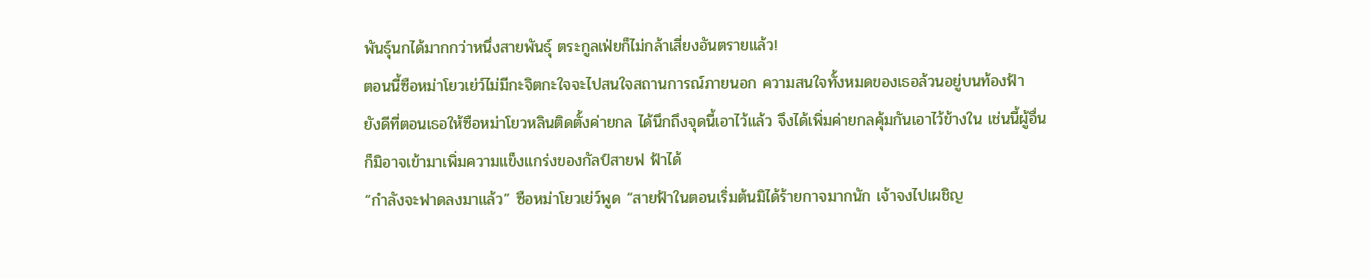พันธุ์นกได้มากกว่าหนึ่งสายพันธุ์ ตระกูลเฟ่ยก็ไม่กล้าเสี่ยงอันตรายแล้ว!
ตอนนี้ซือหม่าโยวเย่ว์ไม่มีกะจิตกะใจจะไปสนใจสถานการณ์ภายนอก ความสนใจทั้งหมดของเธอล้วนอยู่บนท้องฟ้า
ยังดีที่ตอนเธอให้ซือหม่าโยวหลินติดตั้งค่ายกล ได้นึกถึงจุดนี้เอาไว้แล้ว จึงได้เพิ่มค่ายกลคุ้มกันเอาไว้ข้างใน เช่นนี้ผู้อื่นก็มิอาจเข้ามาเพิ่มความแข็งแกร่งของกัลป์สายฟ ฟ้าได้
“กำลังจะฟาดลงมาแล้ว” ซือหม่าโยวเย่ว์พูด “สายฟ้าในตอนเริ่มต้นมิได้ร้ายกาจมากนัก เจ้าจงไปเผชิญ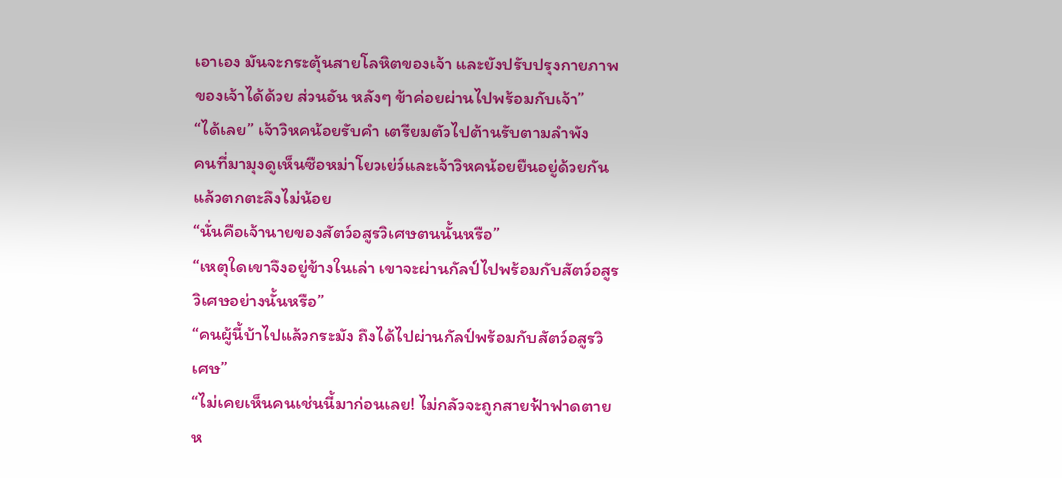เอาเอง มันจะกระตุ้นสายโลหิตของเจ้า และยังปรับปรุงกายภาพของเจ้าได้ด้วย ส่วนอัน หลังๆ ข้าค่อยผ่านไปพร้อมกับเจ้า”
“ได้เลย” เจ้าวิหคน้อยรับคำ เตรียมตัวไปต้านรับตามลำพัง
คนที่มามุงดูเห็นซือหม่าโยวเย่ว์และเจ้าวิหคน้อยยืนอยู่ด้วยกันแล้วตกตะลึงไม่น้อย
“นั่นคือเจ้านายของสัตว์อสูรวิเศษตนนั้นหรือ”
“เหตุใดเขาจึงอยู่ข้างในเล่า เขาจะผ่านกัลป์ไปพร้อมกับสัตว์อสูรวิเศษอย่างนั้นหรือ”
“คนผู้นี้บ้าไปแล้วกระมัง ถึงได้ไปผ่านกัลป์พร้อมกับสัตว์อสูรวิเศษ”
“ไม่เคยเห็นคนเช่นนี้มาก่อนเลย! ไม่กลัวจะถูกสายฟ้าฟาดตายห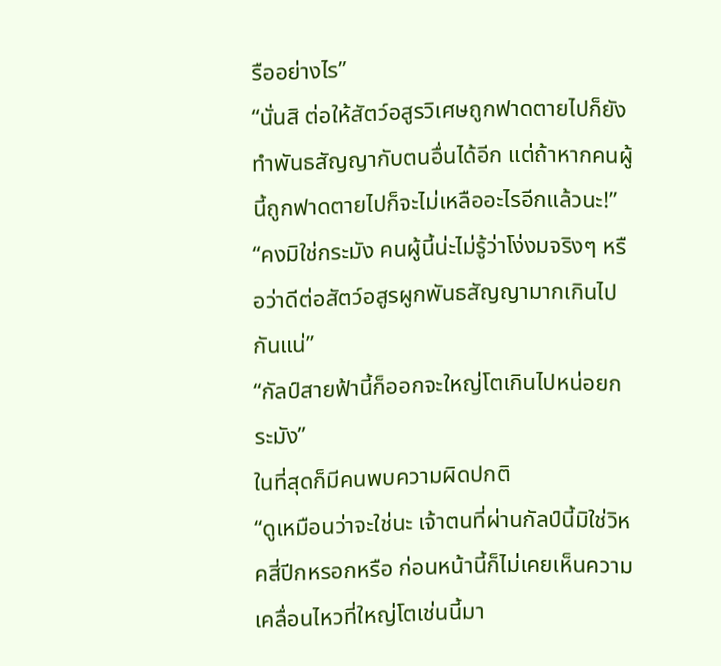รืออย่างไร”
“นั่นสิ ต่อให้สัตว์อสูรวิเศษถูกฟาดตายไปก็ยังทำพันธสัญญากับตนอื่นได้อีก แต่ถ้าหากคนผู้นี้ถูกฟาดตายไปก็จะไม่เหลืออะไรอีกแล้วนะ!”
“คงมิใช่กระมัง คนผู้นี้น่ะไม่รู้ว่าโง่งมจริงๆ หรือว่าดีต่อสัตว์อสูรผูกพันธสัญญามากเกินไปกันแน่”
“กัลป์สายฟ้านี้ก็ออกจะใหญ่โตเกินไปหน่อยกระมัง”
ในที่สุดก็มีคนพบความผิดปกติ
“ดูเหมือนว่าจะใช่นะ เจ้าตนที่ผ่านกัลป์นี้มิใช่วิหคสี่ปีกหรอกหรือ ก่อนหน้านี้ก็ไม่เคยเห็นความเคลื่อนไหวที่ใหญ่โตเช่นนี้มา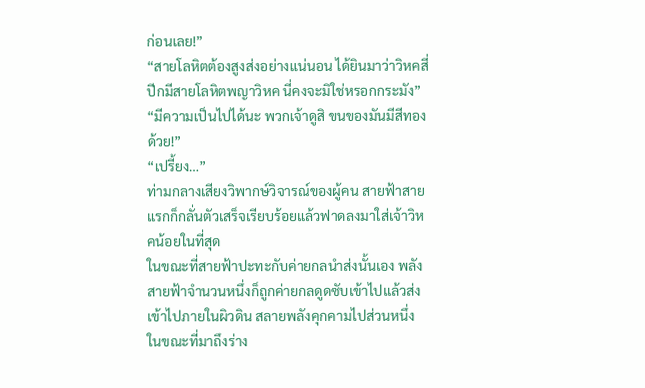ก่อนเลย!”
“สายโลหิตต้องสูงส่งอย่างแน่นอน ได้ยินมาว่าวิหคสี่ปีกมีสายโลหิตพญาวิหค นี่คงจะมิใช่หรอกกระมัง”
“มีความเป็นไปได้นะ พวกเจ้าดูสิ ขนของมันมีสีทองด้วย!”
“เปรี้ยง…”
ท่ามกลางเสียงวิพากษ์วิจารณ์ของผู้คน สายฟ้าสายแรกก็กลั่นตัวเสร็จเรียบร้อยแล้วฟาดลงมาใส่เจ้าวิหคน้อยในที่สุด
ในขณะที่สายฟ้าปะทะกับค่ายกลนำส่งนั้นเอง พลังสายฟ้าจำนวนหนึ่งก็ถูกค่ายกลดูดซับเข้าไปแล้วส่งเข้าไปภายในผิวดิน สลายพลังคุกคามไปส่วนหนึ่ง
ในขณะที่มาถึงร่าง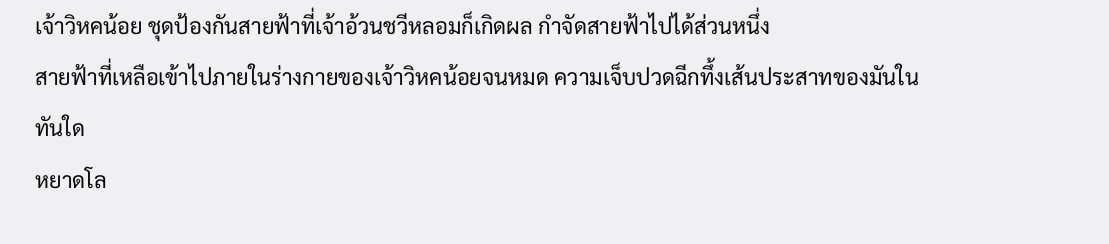เจ้าวิหคน้อย ชุดป้องกันสายฟ้าที่เจ้าอ้วนชวีหลอมก็เกิดผล กำจัดสายฟ้าไปได้ส่วนหนึ่ง
สายฟ้าที่เหลือเข้าไปภายในร่างกายของเจ้าวิหคน้อยจนหมด ความเจ็บปวดฉีกทึ้งเส้นประสาทของมันในทันใด
หยาดโล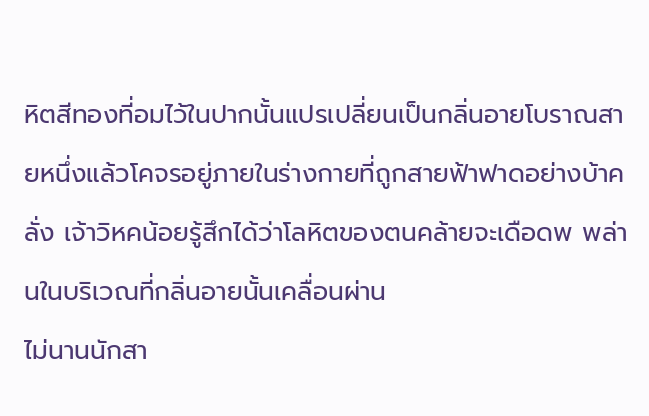หิตสีทองที่อมไว้ในปากนั้นแปรเปลี่ยนเป็นกลิ่นอายโบราณสายหนึ่งแล้วโคจรอยู่ภายในร่างกายที่ถูกสายฟ้าฟาดอย่างบ้าคลั่ง เจ้าวิหคน้อยรู้สึกได้ว่าโลหิตของตนคล้ายจะเดือดพ พล่านในบริเวณที่กลิ่นอายนั้นเคลื่อนผ่าน
ไม่นานนักสา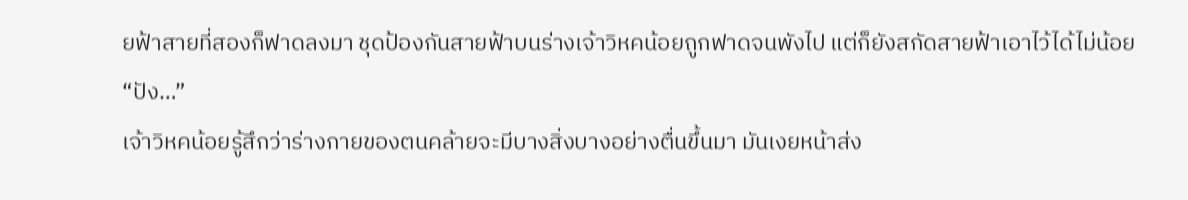ยฟ้าสายที่สองก็ฟาดลงมา ชุดป้องกันสายฟ้าบนร่างเจ้าวิหคน้อยถูกฟาดจนพังไป แต่ก็ยังสกัดสายฟ้าเอาไว้ได้ไม่น้อย
“ปัง…”
เจ้าวิหคน้อยรู้สึกว่าร่างกายของตนคล้ายจะมีบางสิ่งบางอย่างตื่นขึ้นมา มันเงยหน้าส่ง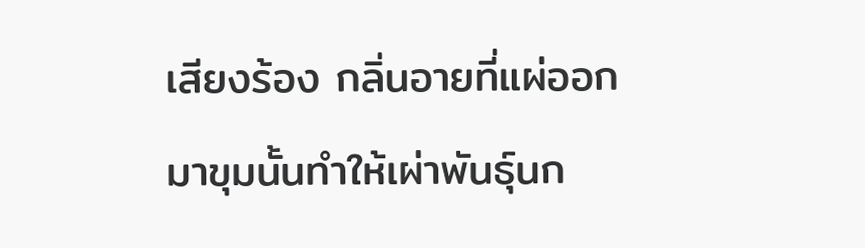เสียงร้อง กลิ่นอายที่แผ่ออกมาขุมนั้นทำให้เผ่าพันธุ์นก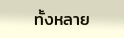ทั้งหลาย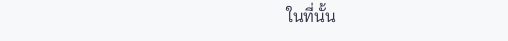ในที่นั้น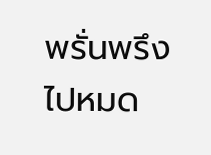พรั่นพรึงไปหมด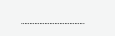………………………………..